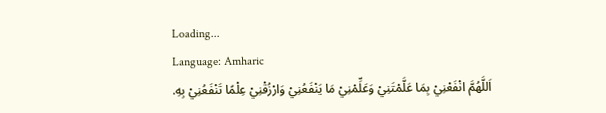Loading...
Language: Amharic
اَللَّهُمَّ انْفَعْنِيْ بِمَا عَلَّمْتَنِيْ وَعَلِّمْنِيْ مَا يَنْفَعُنِيْ وَارْزُقْنِيْ عِلْمًا تَنْفَعُنِيْ بِهِ.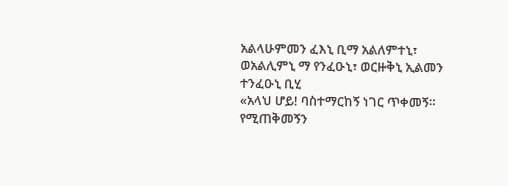አልላሁምመን ፈእኒ ቢማ አልለምተኒ፣ ወአልሊምኒ ማ የንፈዑኒ፣ ወርዙቅኒ ኢልመን ተንፈዑኒ ቢሂ
«አላህ ሆይ! ባስተማርከኝ ነገር ጥቀመኝ። የሚጠቅመኝን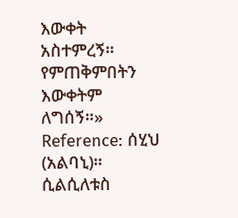እውቀት አስተምረኝ። የምጠቅምበትን እውቀትም ለግሰኝ።»
Reference: ሰሂህ (አልባኒ)። ሲልሲለቱስ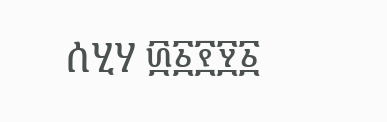ሰሂሃ ፴፩፻፶፩